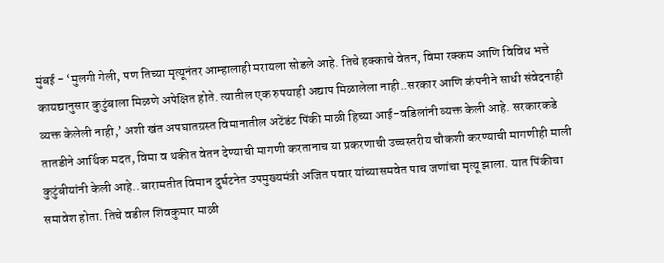मुंबई - ‘मुलगी गेली, पण तिच्या मृत्यूनंतर आम्हालाही मरायला सोडले आहे. तिचे हक्काचे वेतन, विमा रक्कम आणि विविध भत्ते कायद्यानुसार कुटुंबाला मिळणे अपेक्षित होते. त्यातील एक रुपयाही अद्याप मिळालेला नाही..सरकार आणि कंपनीने साधी संवेदनाही व्यक्त केलेली नाही,’ अशी खंत अपघातग्रस्त विमानातील अटेंडंट पिंकी माळी हिच्या आई-वडिलांनी व्यक्त केली आहे. सरकारकडे तातडीने आर्थिक मदत, विमा व थकीत वेतन देण्याची मागणी करतानाच या प्रकरणाची उच्चस्तरीय चौकशी करण्याची मागणीही माली कुटुंबीयांनी केली आहे..बारामतीत विमान दुर्घटनेत उपमुख्यमंत्री अजित पवार यांच्यासमवेत पाच जणांचा मृत्यू झाला. यात पिंकीचा समावेश होता. तिचे वडील शिवकुमार माळी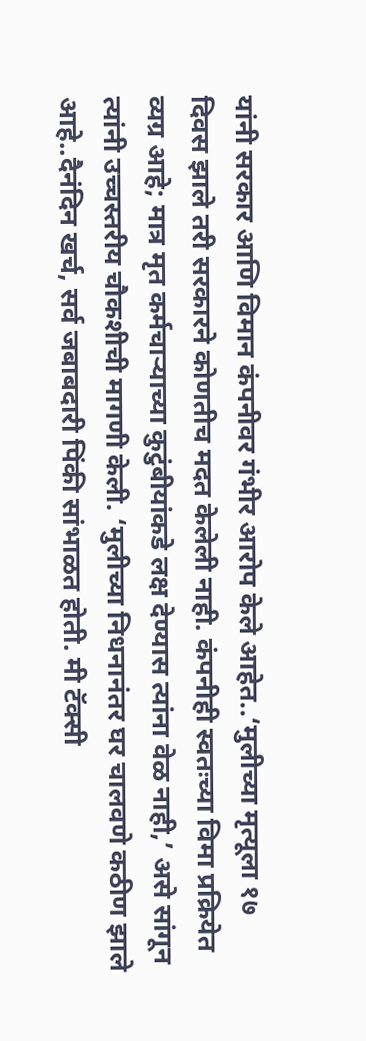यांनी सरकार आणि विमान कंपनीवर गंभीर आरोप केले आहेत..‘मुलीच्या मृत्यूला १७ दिवस झाले तरी सरकारने कोणतीच मदत केलेली नाही. कंपनीही स्वतःच्या विमा प्रक्रियेत व्यग्र आहे; मात्र मृत कर्मचाऱ्याच्या कुटुंबीयांकडे लक्ष देण्यास त्यांना वेळ नाही,’ असे सांगून त्यांनी उच्चस्तरीय चौकशीची मागणी केली. ‘मुलीच्या निधनानंतर घर चालवणे कठीण झाले आहे..दैनंदिन खर्च, सर्व जबाबदारी पिंकी सांभाळत होती. मी टॅक्सी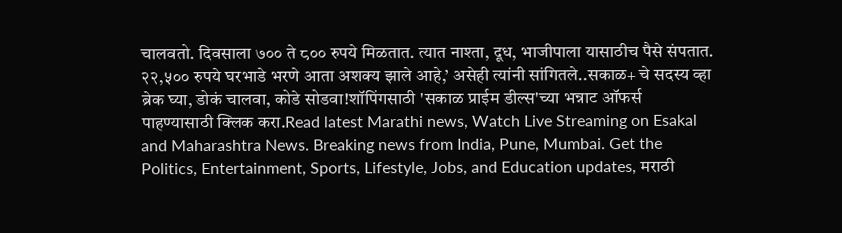चालवतो. दिवसाला ७०० ते ८०० रुपये मिळतात. त्यात नाश्ता, दूध, भाजीपाला यासाठीच पैसे संपतात. २२,५०० रुपये घरभाडे भरणे आता अशक्य झाले आहे,’ असेही त्यांनी सांगितले..सकाळ+ चे सदस्य व्हा ब्रेक घ्या, डोकं चालवा, कोडे सोडवा!शॉपिंगसाठी 'सकाळ प्राईम डील्स'च्या भन्नाट ऑफर्स पाहण्यासाठी क्लिक करा.Read latest Marathi news, Watch Live Streaming on Esakal and Maharashtra News. Breaking news from India, Pune, Mumbai. Get the Politics, Entertainment, Sports, Lifestyle, Jobs, and Education updates, मराठी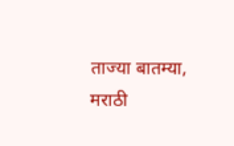ताज्या बातम्या, मराठी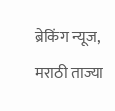ब्रेकिंग न्यूज, मराठी ताज्या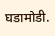घडामोडी.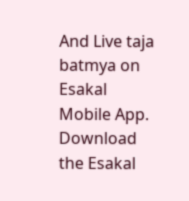And Live taja batmya on Esakal Mobile App. Download the Esakal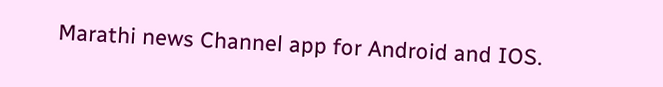Marathi news Channel app for Android and IOS.